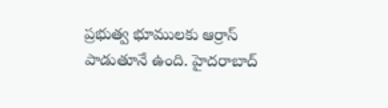ప్రభుత్వ భూములకు ఆర్రాస్ పాడుతూనే ఉంది. హైదరాబాద్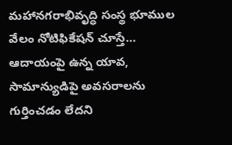మహానగరాభివృద్ధి సంస్థ భూముల వేలం నోటిఫికేషన్ చూస్తే… ఆదాయంపై ఉన్న యావ, సామాన్యుడిపై అవసరాలను గుర్తించడం లేదని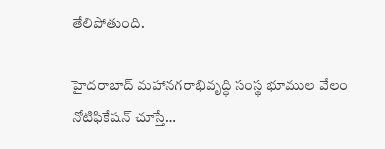తేలిపోతుంది.

హైదరాబాద్ మహానగరాభివృద్ధి సంస్థ భూముల వేలం నోటిఫికేషన్ చూస్తే…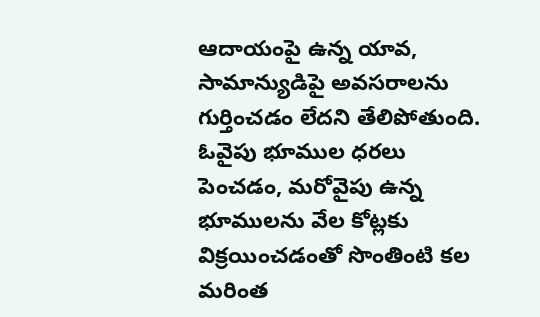ఆదాయంపై ఉన్న యావ, సామాన్యుడిపై అవసరాలను గుర్తించడం లేదని తేలిపోతుంది. ఓవైపు భూముల ధరలు పెంచడం, మరోవైపు ఉన్న భూములను వేల కోట్లకు విక్రయించడంతో సొంతింటి కల మరింత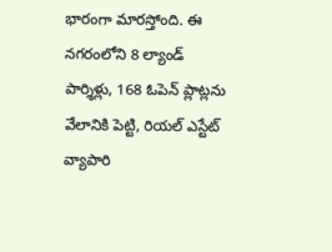భారంగా మారస్తోంది. ఈ నగరంలోని 8 ల్యాండ్ పార్శిళ్లు, 168 ఓపెన్ ప్లాట్లను వేలానికి పెట్టి, రియల్ ఎస్టేట్ వ్యాపారి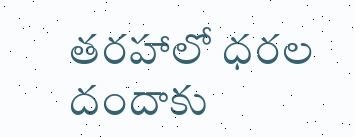తరహాలో ధరల దందాకు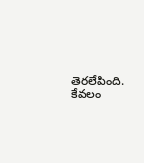తెరలేపింది. కేవలం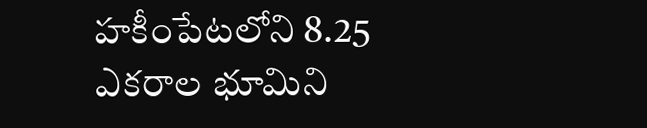హకీంపేటలోని 8.25 ఎకరాల భూమిని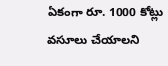ఏకంగా రూ. 1000 కోట్లు వసూలు చేయాలని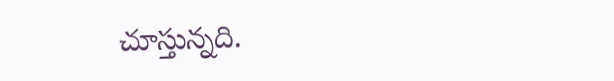చూస్తున్నది.